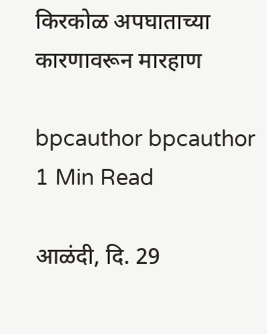किरकोळ अपघाताच्या कारणावरून मारहाण

bpcauthor bpcauthor
1 Min Read

आळंदी, दि. 29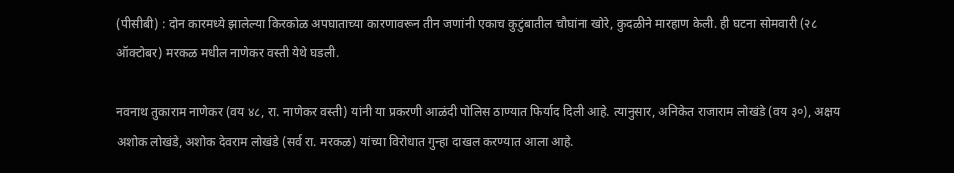(पीसीबी) : दोन कारमध्ये झालेल्या किरकोळ अपघाताच्या कारणावरून तीन जणांनी एकाच कुटुंबातील चौघांना खोरे, कुदळीने मारहाण केली. ही घटना सोमवारी (२८ ऑक्टोबर) मरकळ मधील नाणेकर वस्ती येथे घडली.

नवनाथ तुकाराम नाणेकर (वय ४८, रा. नाणेकर वस्ती) यांनी या प्रकरणी आळंदी पोलिस ठाण्यात फिर्याद दिली आहे. त्यानुसार, अनिकेत राजाराम लोखंडे (वय ३०), अक्षय अशोक लोखंडे, अशोक देवराम लोखंडे (सर्व रा. मरकळ) यांच्या विरोधात गुन्हा दाखल करण्यात आला आहे.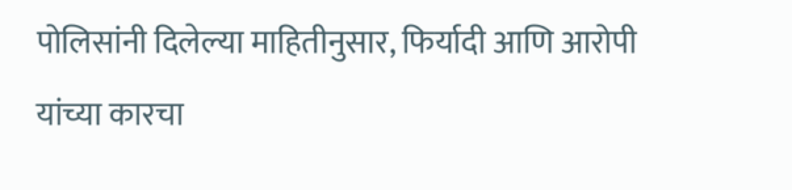पोलिसांनी दिलेल्या माहितीनुसार, फिर्यादी आणि आरोपी यांच्या कारचा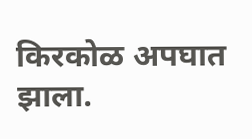किरकोळ अपघात झाला.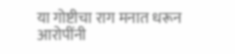या गोष्टीचा राग मनात धरून आरोपींनी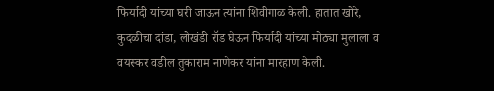फिर्यादी यांच्या घरी जाऊन त्यांना शिवीगाळ केली. हातात खोरे, कुदळीचा दांडा, लोखंडी रॉड घेऊन फिर्यादी यांच्या मोठ्या मुलाला व वयस्कर वडील तुकाराम नाणेकर यांना मारहाण केली.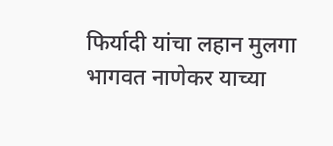फिर्यादी यांचा लहान मुलगा भागवत नाणेकर याच्या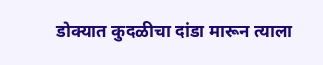डोक्यात कुदळीचा दांडा मारून त्याला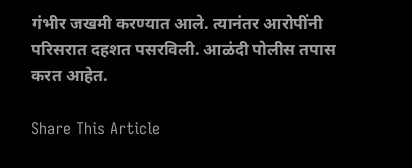गंभीर जखमी करण्यात आले. त्यानंतर आरोपींनी परिसरात दहशत पसरविली. आळंदी पोलीस तपास करत आहेत.

Share This Article